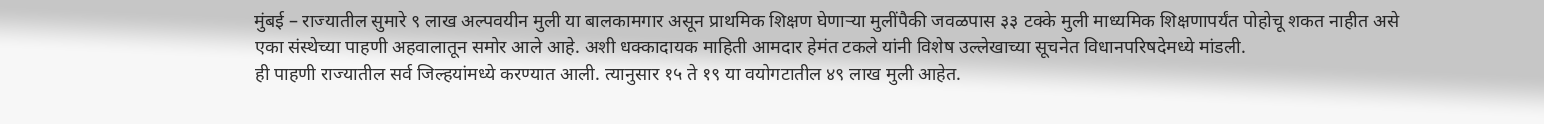मुंबई – राज्यातील सुमारे ९ लाख अल्पवयीन मुली या बालकामगार असून प्राथमिक शिक्षण घेणाऱ्या मुलींपैकी जवळपास ३३ टक्के मुली माध्यमिक शिक्षणापर्यंत पोहोचू शकत नाहीत असे एका संस्थेच्या पाहणी अहवालातून समोर आले आहे. अशी धक्कादायक माहिती आमदार हेमंत टकले यांनी विशेष उल्लेखाच्या सूचनेत विधानपरिषदेमध्ये मांडली.
ही पाहणी राज्यातील सर्व जिल्हयांमध्ये करण्यात आली. त्यानुसार १५ ते १९ या वयोगटातील ४९ लाख मुली आहेत.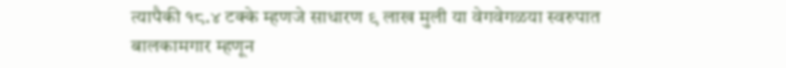त्यापैकी १८.४ टक्के म्हणजे साधारण ९ लाख मुली या वेगवेगळया स्वरुपात बालकामगार म्हणून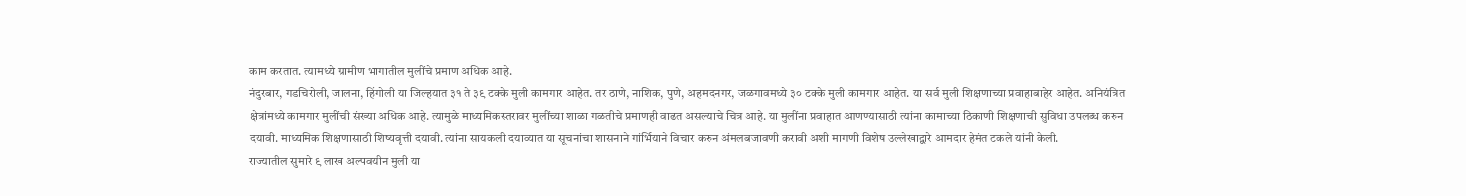काम करतात. त्यामध्ये ग्रामीण भागातील मुलींचे प्रमाण अधिक आहे.
नंदुरबार, गडचिरोली, जालना, हिंगोली या जिल्हयात ३१ ते ३९ टक्के मुली कामगार आहेत. तर ठाणे, नाशिक, पुणे, अहमदनगर, जळगावमध्ये ३० टक्के मुली कामगार आहेत. या सर्व मुली शिक्षणाच्या प्रवाहाबाहेर आहेत. अनियंत्रित क्षेत्रांमध्ये कामगार मुलींची संख्या अधिक आहे. त्यामुळे माध्यमिकस्तरावर मुलींच्या शाळा गळतीचे प्रमाणही वाढत असल्याचे चित्र आहे. या मुलींना प्रवाहात आणण्यासाठी त्यांना कामाच्या ठिकाणी शिक्षणाची सुविधा उपलब्ध करुन दयावी. माध्यमिक शिक्षणासाठी शिष्यवृत्ती दयावी. त्यांना सायकली दयाव्यात या सूचनांचा शासनाने गांर्भियाने विचार करुन अंमलबजावणी करावी अशी मागणी विशेष उल्लेखाद्वारे आमदार हेमंत टकले यांनी केली.
राज्यातील सुमारे ९ लाख अल्पवयीन मुली या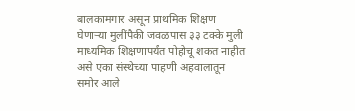बालकामगार असून प्राथमिक शिक्षण घेणाऱ्या मुलींपैकी जवळपास ३३ टक्के मुली माध्यमिक शिक्षणापर्यंत पोहोचू शकत नाहीत असे एका संस्थेच्या पाहणी अहवालातून समोर आले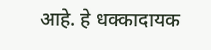आहे. हे धक्कादायक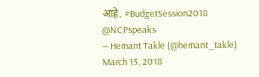आहे. #BudgetSession2018 @NCPspeaks
— Hemant Takle (@hemant_takle) March 15, 2018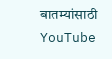बातम्यांसाठी YouTube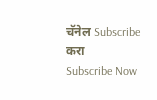चॅनेल Subscribe करा
Subscribe Now